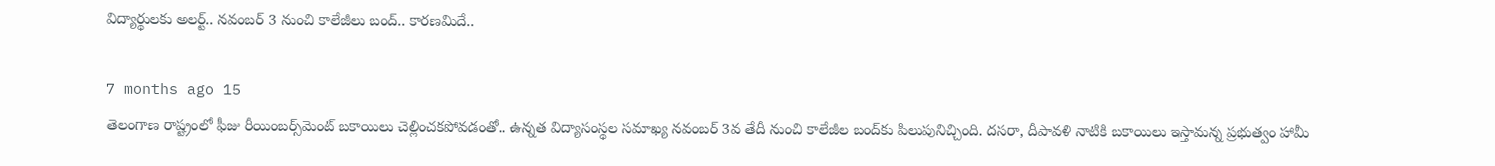విద్యార్థులకు అలర్ట్.. నవంబర్ 3 నుంచి కాలేజీలు బంద్.. కారణమిదే..

7 months ago 15
తెలంగాణ రాష్ట్రంలో ఫీజు రీయింబర్స్‌మెంట్ బకాయిలు చెల్లించకపోవడంతో.. ఉన్నత విద్యాసంస్థల సమాఖ్య నవంబర్ 3వ తేదీ నుంచి కాలేజీల బంద్‌కు పిలుపునిచ్చింది. దసరా, దీపావళి నాటికి బకాయిలు ఇస్తామన్న ప్రభుత్వం హామీ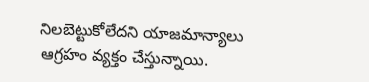నిలబెట్టుకోలేదని యాజమాన్యాలు ఆగ్రహం వ్యక్తం చేస్తున్నాయి.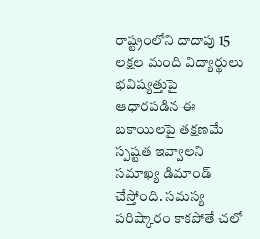రాష్ట్రంలోని దాదాపు 15 లక్షల మంది విద్యార్థులు భవిష్యత్తుపై ఆధారపడిన ఈ బకాయిలపై తక్షణమే స్పష్టత ఇవ్వాలని సమాఖ్య డిమాండ్ చేస్తోంది. సమస్య పరిష్కారం కాకపోతే చలో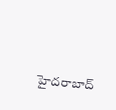హైదరాబాద్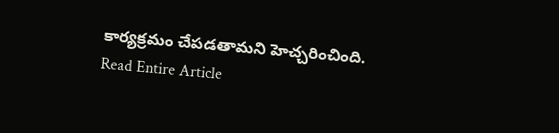కార్యక్రమం చేపడతామని హెచ్చరించింది.
Read Entire Article